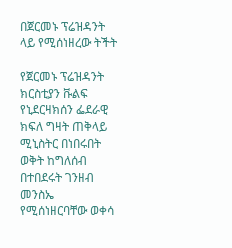በጀርመኑ ፕሬዝዳንት ላይ የሚሰነዘረው ትችት

የጀርመኑ ፕሬዝዳንት ክርስቲያን ቩልፍ የኒደርዛክሰን ፌደራዊ ክፍለ ግዛት ጠቅላይ ሚኒስትር በነበሩበት ወቅት ከግለሰብ በተበደሩት ገንዘብ መንስኤ የሚሰነዘርባቸው ወቀሳ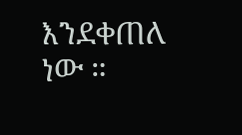እንደቀጠለ ነው ።